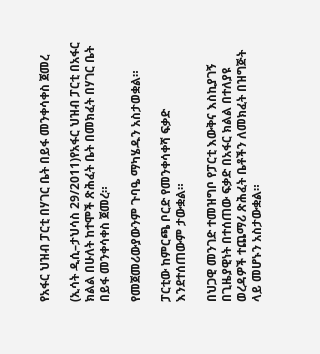የአፋር ህዝብ ፓርቲ በሃገር ቤት በይፋ መንቀሳቀስ ጀመረ

(ኢሳት ዲሲ–ታህሳስ 29/2011)የአፋር ህዝብ ፓርቲ በአፋር ክልል በሁለት ከተሞች ጽሕፈት ቤት በመክፈት በሃገር ቤት በይፋ መንቀሳቀስ ጀመረ።

የመጀመሪውያውንም ጉባዔ ማካሄዱን አስታወቋል።

ፓርቲው ከምርጫ ቦርድ የመንቀሳቀሻ ፍቃድ እንደተሰጠውም ታውቋል።

በህጋዊ መንገድ ተመዝግቦ የፓርቲ እውቅና እስኪያገኝ በጊዜያዊነት በተሰጠው ፍቃድ በአፋር ክልል በተለያዩ ወረዳዎች ተጨማሪ ጽሕፈት ቤቶችን ለመክፈት በዝግጅት ላይ መሆኑን አስታውቋል።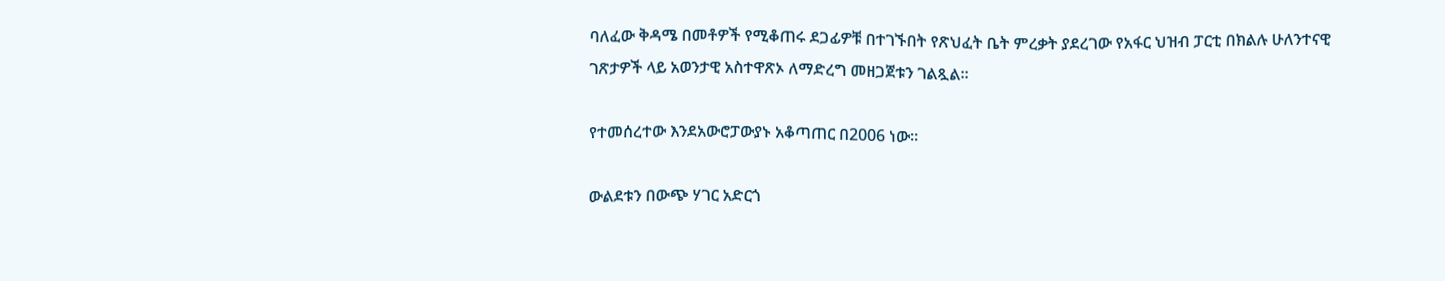ባለፈው ቅዳሜ በመቶዎች የሚቆጠሩ ደጋፊዎቹ በተገኙበት የጽህፈት ቤት ምረቃት ያደረገው የአፋር ህዝብ ፓርቲ በክልሉ ሁለንተናዊ ገጽታዎች ላይ አወንታዊ አስተዋጽኦ ለማድረግ መዘጋጀቱን ገልጿል።

የተመሰረተው እንደአውሮፓውያኑ አቆጣጠር በ2006 ነው።

ውልደቱን በውጭ ሃገር አድርጎ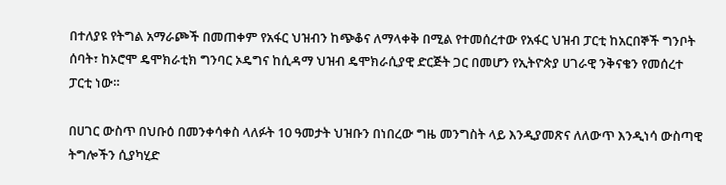በተለያዩ የትግል አማራጮች በመጠቀም የአፋር ህዝብን ከጭቆና ለማላቀቅ በሚል የተመሰረተው የአፋር ህዝብ ፓርቲ ከአርበኞች ግንቦት ሰባት፣ ከኦሮሞ ዴሞክራቲክ ግንባር ኦዴግና ከሲዳማ ህዝብ ዴሞክራሲያዊ ድርጅት ጋር በመሆን የኢትዮጵያ ሀገራዊ ንቅናቄን የመሰረተ ፓርቲ ነው።

በሀገር ውስጥ በህቡዕ በመንቀሳቀስ ላለፉት 10 ዓመታት ህዝቡን በነበረው ግዜ መንግስት ላይ እንዲያመጽና ለለውጥ እንዲነሳ ውስጣዊ ትግሎችን ሲያካሂድ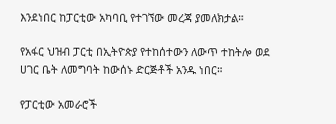እንደነበር ከፓርቲው አካባቢ የተገኘው መረጃ ያመለክታል።

የአፋር ህዝብ ፓርቲ በኢትዮጵያ የተከሰተውን ለውጥ ተከትሎ ወደ ሀገር ቤት ለመግባት ከውሰኑ ድርጅቶች አንዱ ነበር።

የፓርቲው አመራሮች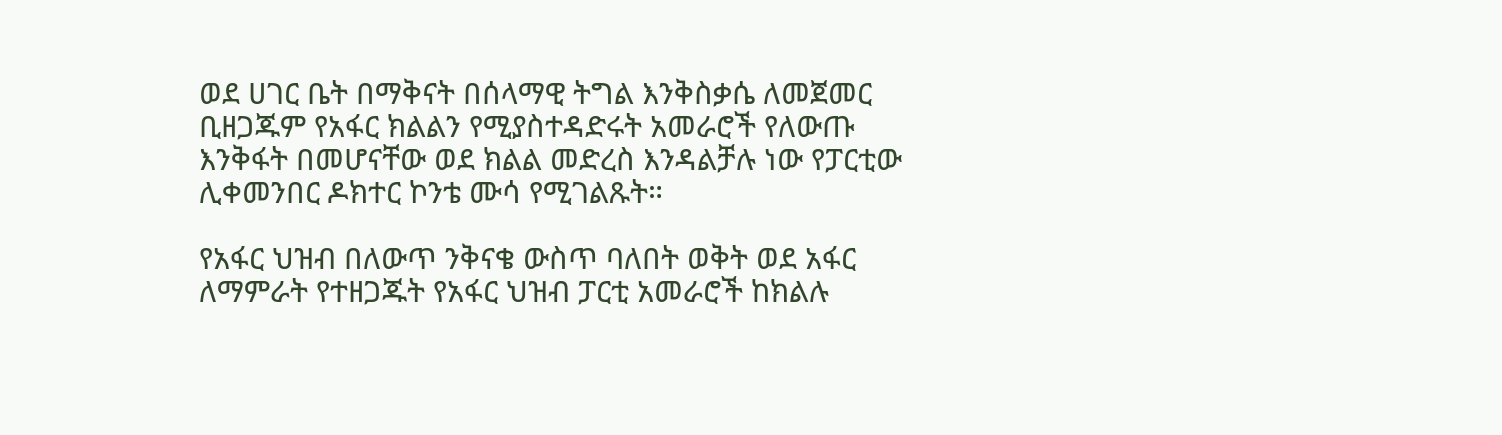ወደ ሀገር ቤት በማቅናት በሰላማዊ ትግል እንቅስቃሴ ለመጀመር ቢዘጋጁም የአፋር ክልልን የሚያስተዳድሩት አመራሮች የለውጡ እንቅፋት በመሆናቸው ወደ ክልል መድረስ እንዳልቻሉ ነው የፓርቲው ሊቀመንበር ዶክተር ኮንቴ ሙሳ የሚገልጹት።

የአፋር ህዝብ በለውጥ ንቅናቄ ውስጥ ባለበት ወቅት ወደ አፋር ለማምራት የተዘጋጁት የአፋር ህዝብ ፓርቲ አመራሮች ከክልሉ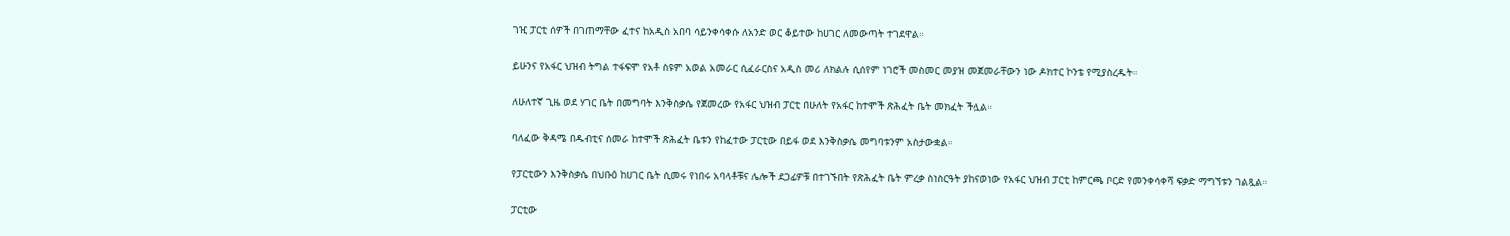ገዢ ፓርቲ ሰዎች በገጠማቸው ፈተና ከአዲስ አበባ ሳይንቀሳቀሱ ለአንድ ወር ቆይተው ከሀገር ለመውጣት ተገደዋል።

ይሁንና የአፋር ህዝብ ትግል ተፋፍሞ የአቶ ስዩም አወል አመራር ሲፈራርስና አዲስ መሪ ለክልሉ ሲሰየም ነገሮች መስመር መያዝ መጀመራቸውን ነው ዶክተር ኮንቴ የሚያስረዱት።

ለሁለተኛ ጊዜ ወደ ሃገር ቤት በመግባት እንቅስቃሴ የጀመረው የአፋር ህዝብ ፓርቲ በሁለት የአፋር ከተሞች ጽሕፈት ቤት መክፈት ችሏል።

ባለፈው ቅዳሜ በዱብቲና ሰመራ ከተሞች ጽሕፈት ቤቱን የከፈተው ፓርቲው በይፋ ወደ እንቅስቃሴ መግባቱንም አስታውቋል።

የፓርቲውን እንቅስቃሴ በህቡዕ ከሀገር ቤት ሲመሩ የነበሩ አባላቶቹና ሌሎች ደጋፊዎቹ በተገኙበት የጽሕፈት ቤት ምረቃ ስነስርዓት ያከናወነው የአፋር ህዝብ ፓርቲ ከምርጫ ቦርድ የመንቀሳቀሻ ፍቃድ ማግኘቱን ገልጿል።

ፓርቲው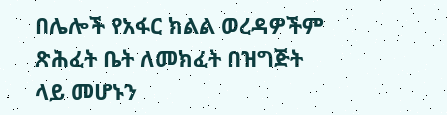በሌሎች የአፋር ክልል ወረዳዎችም ጽሕፈት ቤት ለመክፈት በዝግጅት ላይ መሆኑን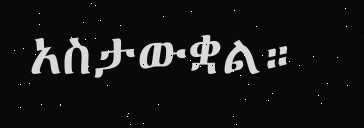አስታውቋል።